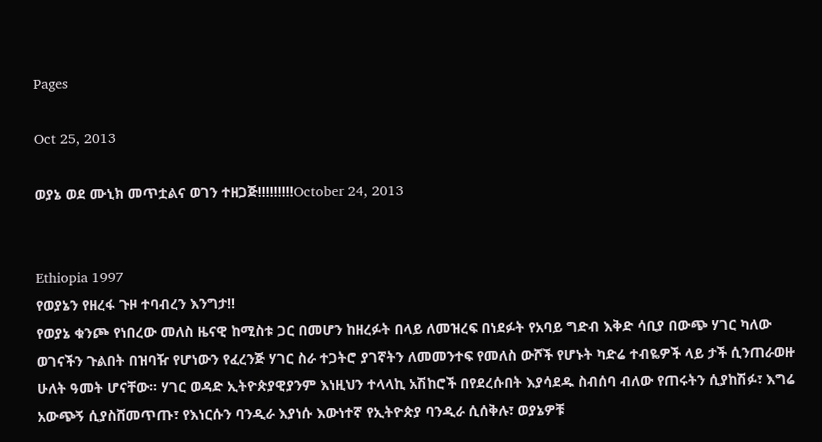Pages

Oct 25, 2013

ወያኔ ወደ ሙኒክ መጥቷልና ወገን ተዘጋጅ!!!!!!!!!October 24, 2013


Ethiopia 1997
የወያኔን የዘረፋ ጉዞ ተባብረን እንግታ!!
የወያኔ ቁንጮ የነበረው መለስ ዜናዊ ከሚስቱ ጋር በመሆን ከዘረፉት በላይ ለመዝረፍ በነደፉት የአባይ ግድብ እቅድ ሳቢያ በውጭ ሃገር ካለው ወገናችን ጉልበት በዝባዥ የሆነውን የፈረንጅ ሃገር ስራ ተጋትሮ ያገኛትን ለመመንተፍ የመለስ ውሾች የሆኑት ካድሬ ተብዬዎች ላይ ታች ሲንጠራወዙ ሁለት ዓመት ሆናቸው። ሃገር ወዳድ ኢትዮጵያዊያንም እነዚህን ተላላኪ አሽከሮች በየደረሱበት እያሳደዱ ስብሰባ ብለው የጠሩትን ሲያከሽፉ፣ እግሬ አውጭኝ ሲያስሸመጥጡ፣ የእነርሱን ባንዲራ እያነሱ እውነተኛ የኢትዮጵያ ባንዲራ ሲሰቅሉ፣ ወያኔዎቹ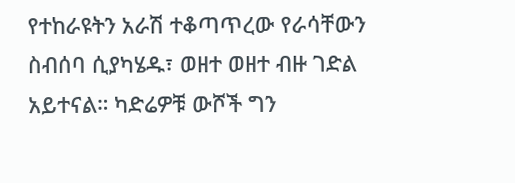የተከራዩትን አራሽ ተቆጣጥረው የራሳቸውን ስብሰባ ሲያካሄዱ፣ ወዘተ ወዘተ ብዙ ገድል አይተናል። ካድሬዎቹ ውሾች ግን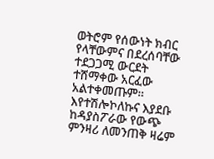ወትሮም የሰውነት ክብር የላቸውምና በደረሰባቸው ተደጋጋሚ ውርደት ተሸማቀው አርፈው አልተቀመጡም።
እየተሽሎኮለኩና እያደቡ ከዳያስፖራው የውጭ ምንዛሪ ለመንጠቅ ዛሬም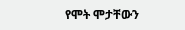የሞት ሞታቸውን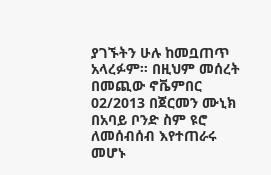ያገኙትን ሁሉ ከመቧጠጥ አላረፉም። በዚህም መሰረት በመጪው ኖቬምበር 02/2013 በጀርመን ሙኒክ በአባይ ቦንድ ስም ዩሮ ለመሰብሰብ እየተጠራሩ መሆኑ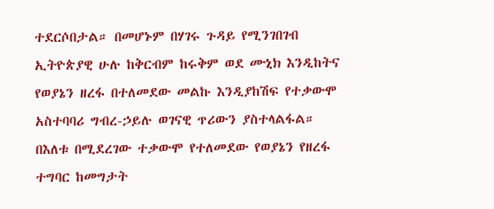ተደርሶበታል። በመሆኑም በሃገሩ ጉዳይ የሚንገበገብ ኢትዮጵያዊ ሁሉ ከቅርብም ከሩቅም ወደ ሙኒክ እንዲከትና የወያኔን ዘረፋ በተለመደው መልኩ እንዲያከሽፍ የተቃውሞ አስተባባሪ ግብረ-ኃይሉ ወገናዊ ጥሪውን ያስተላልፋል።
በእለቱ በሚደረገው ተቃውሞ የተለመደው የወያኔን የዘረፋ ተግባር ከመግታት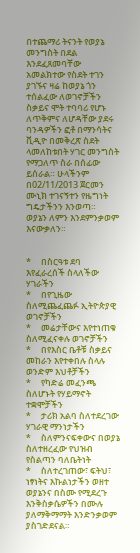በተጨማሪ ትናንት የወያኔ መንግስት በደል እንደፈጸመባቸው አመልክተው የስደት ተገን ያገኙና ዛሬ ከወያኔ ጎን ተሰልፈው ለወገኖቻችን ስቃይና ሞት ተባባሪ የሆኑ ለጥቅምና ለሆዳቸው ያደሩ ባንዳዎችን ፎቶ በማንሳትና ቪዲዮ በመቅረጽ ስደት ላመለከቱበት ሃገር መንግስት የማጋለጥ ስራ በሰፊው ይሰራል። ሁላችንም በ02/11/2013 ጀርመን ሙኒክ ተገናኝተን የዜግነት ግዴታችንን እንወጣ።
ወያኔን ለምን እንደምንቃወም እናውቃለን።


*     በስርዓቱ ደባ እየፈራረሰች ስላለችው ሃገራችን
*     በየጊዜው ስለሚጨፈጨፉ ኢትዮጵያዊ ወገኖቻችን
*     መሬታቸውና እየተነጠቁ ስለሚፈናቀሉ ወገኖቻችን
*     በየእስር ቤቶቹ ስቃይና መከራን እየተቀበሉ ስላሉ ወንድም እህቶቻችን
*     የካድሬ መፈንጫ ስለሆኑት የሃይማኖት ተቋሞቻችን
*     ታሪክ አልባ ስለተደረገው ሃገራዊ ማንነታችን
*     ስለምንናፍቀውና በወያኔ ስለተዘረፈው የህዝብ የስልጣን ባለቤትነት
*     ስለተረገጠው፣ ፍትህ፣ ነፃነትና እኩልነታችን ወዘተ ወያኔንና በስሙ የሚደረጉ እንቅስቃሴዎችን በሙሉ ያለማቅማማት እንድንቃወም ያስገድደናል።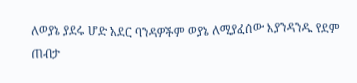ለወያኔ ያደሩ ሆድ አደር ባንዳዎችም ወያኔ ለሚያፈሰው እያንዳንዱ የደም ጠብታ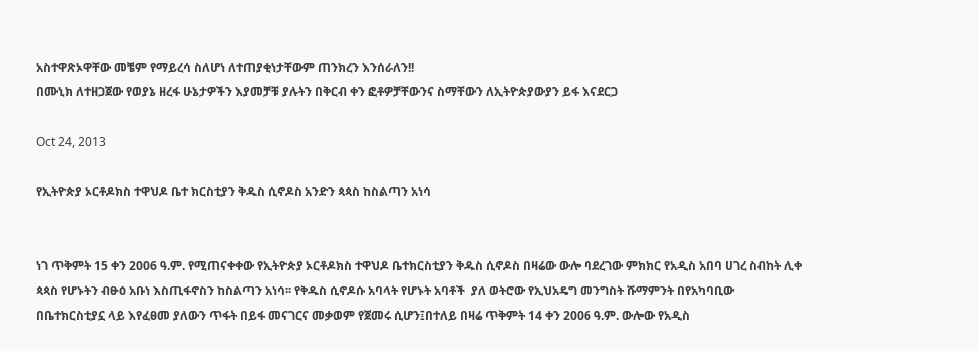አስተዋጽኦዋቸው መቼም የማይረሳ ስለሆነ ለተጠያቂነታቸውም ጠንክረን እንሰራለን!!
በሙኒክ ለተዘጋጀው የወያኔ ዘረፋ ሁኔታዎችን እያመቻቹ ያሉትን በቅርብ ቀን ፎቶዎቻቸውንና ስማቸውን ለኢትዮጵያውያን ይፋ እናደርጋ

Oct 24, 2013

የኢትዮጵያ ኦርቶዶክስ ተዋህዶ ቤተ ክርስቲያን ቅዱስ ሲኖዶስ አንድን ጳጳስ ከስልጣን አነሳ


ነገ ጥቅምት 15 ቀን 2006 ዓ.ም. የሚጠናቀቀው የኢትዮጵያ ኦርቶዶክስ ተዋህዶ ቤተክርስቲያን ቅዱስ ሲኖዶስ በዛሬው ውሎ ባደረገው ምክክር የአዲስ አበባ ሀገረ ስብከት ሊቀ ጳጳስ የሆኑትን ብፁዕ አቡነ እስጢፋኖስን ከስልጣን አነሳ፡፡ የቅዱስ ሲኖዶሱ አባላት የሆኑት አባቶች  ያለ ወትሮው የኢህአዴግ መንግስት ሹማምንት በየአካባቢው በቤተክርስቲያኗ ላይ እየፈፀመ ያለውን ጥፋት በይፋ መናገርና መቃወም የጀመሩ ሲሆን፤በተለይ በዛሬ ጥቅምት 14 ቀን 2006 ዓ.ም. ውሎው የአዲስ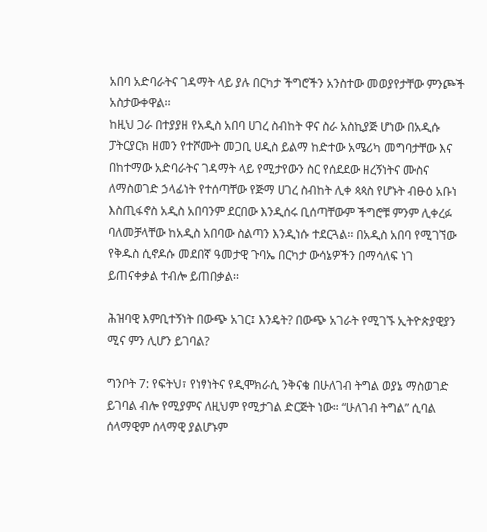አበባ አድባራትና ገዳማት ላይ ያሉ በርካታ ችግሮችን አንስተው መወያየታቸው ምንጮች አስታውቀዋል፡፡
ከዚህ ጋራ በተያያዘ የአዲስ አበባ ሀገረ ስብከት ዋና ስራ አስኪያጅ ሆነው በአዲሱ ፓትርያርክ ዘመን የተሾሙት መጋቢ ሀዲስ ይልማ ከድተው አሜሪካ መግባታቸው እና በከተማው አድባራትና ገዳማት ላይ የሚታየውን ስር የሰደደው ዘረኝነትና ሙስና ለማስወገድ ኃላፊነት የተሰጣቸው የጅማ ሀገረ ስብከት ሊቀ ጳጳስ የሆኑት ብፁዕ አቡነ እስጢፋኖስ አዲስ አበባንም ደርበው እንዲሰሩ ቢሰጣቸውም ችግሮቹ ምንም ሊቀረፉ ባለመቻላቸው ከአዲስ አበባው ስልጣን እንዲነሱ ተደርጓል፡፡ በአዲስ አበባ የሚገኘው የቅዱስ ሲኖዶሱ መደበኛ ዓመታዊ ጉባኤ በርካታ ውሳኔዎችን በማሳለፍ ነገ ይጠናቀቃል ተብሎ ይጠበቃል፡፡

ሕዝባዊ እምቢተኝነት በውጭ አገር፤ እንዴት? በውጭ አገራት የሚገኙ ኢትዮጵያዊያን ሚና ምን ሊሆን ይገባል?

ግንቦት 7: የፍትህ፣ የነፃነትና የዲሞክራሲ ንቅናቄ በሁለገብ ትግል ወያኔ ማስወገድ ይገባል ብሎ የሚያምና ለዚህም የሚታገል ድርጅት ነው። “ሁለገብ ትግል” ሲባል ሰላማዊም ሰላማዊ ያልሆኑም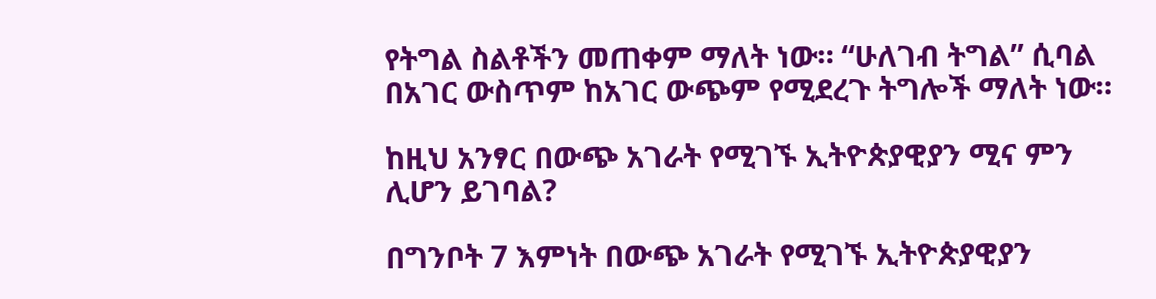የትግል ስልቶችን መጠቀም ማለት ነው። “ሁለገብ ትግል” ሲባል በአገር ውስጥም ከአገር ውጭም የሚደረጉ ትግሎች ማለት ነው።

ከዚህ አንፃር በውጭ አገራት የሚገኙ ኢትዮጵያዊያን ሚና ምን ሊሆን ይገባል?

በግንቦት 7 እምነት በውጭ አገራት የሚገኙ ኢትዮጵያዊያን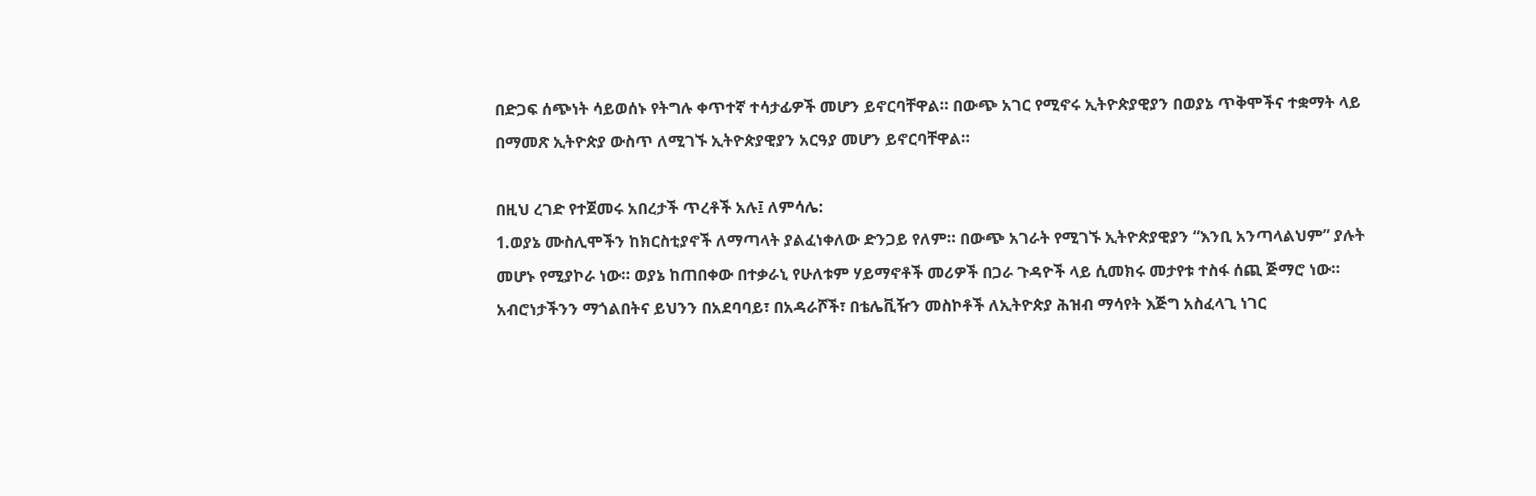በድጋፍ ሰጭነት ሳይወሰኑ የትግሉ ቀጥተኛ ተሳታፊዎች መሆን ይኖርባቸዋል። በውጭ አገር የሚኖሩ ኢትዮጵያዊያን በወያኔ ጥቅሞችና ተቋማት ላይ በማመጽ ኢትዮጵያ ውስጥ ለሚገኙ ኢትዮጵያዊያን አርዓያ መሆን ይኖርባቸዋል።

በዚህ ረገድ የተጀመሩ አበረታች ጥረቶች አሉ፤ ለምሳሌ:
1.ወያኔ ሙስሊሞችን ከክርስቲያኖች ለማጣላት ያልፈነቀለው ድንጋይ የለም። በውጭ አገራት የሚገኙ ኢትዮጵያዊያን “እንቢ አንጣላልህም” ያሉት መሆኑ የሚያኮራ ነው። ወያኔ ከጠበቀው በተቃራኒ የሁለቱም ሃይማኖቶች መሪዎች በጋራ ጉዳዮች ላይ ሲመክሩ መታየቱ ተስፋ ሰጪ ጅማሮ ነው። አብሮነታችንን ማጎልበትና ይህንን በአደባባይ፣ በአዳራሾች፣ በቴሌቪዥን መስኮቶች ለኢትዮጵያ ሕዝብ ማሳየት እጅግ አስፈላጊ ነገር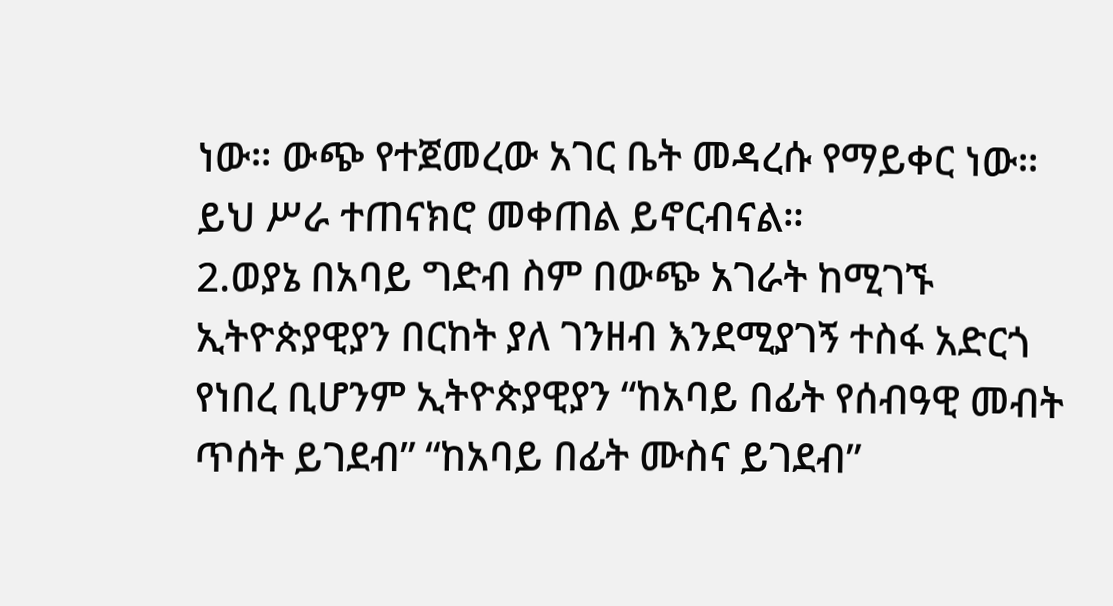ነው። ውጭ የተጀመረው አገር ቤት መዳረሱ የማይቀር ነው። ይህ ሥራ ተጠናክሮ መቀጠል ይኖርብናል።
2.ወያኔ በአባይ ግድብ ስም በውጭ አገራት ከሚገኙ ኢትዮጵያዊያን በርከት ያለ ገንዘብ እንደሚያገኝ ተስፋ አድርጎ የነበረ ቢሆንም ኢትዮጵያዊያን “ከአባይ በፊት የሰብዓዊ መብት ጥሰት ይገደብ” “ከአባይ በፊት ሙስና ይገደብ”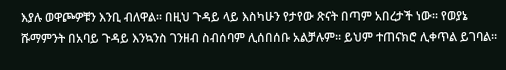እያሉ ወዋጮዎቹን እንቢ ብለዋል። በዚህ ጉዳይ ላይ እስካሁን የታየው ጽናት በጣም አበረታች ነው። የወያኔ ሹማምንት በአባይ ጉዳይ እንኳንስ ገንዘብ ስብሰባም ሊሰበሰቡ አልቻሉም። ይህም ተጠናክሮ ሊቀጥል ይገባል።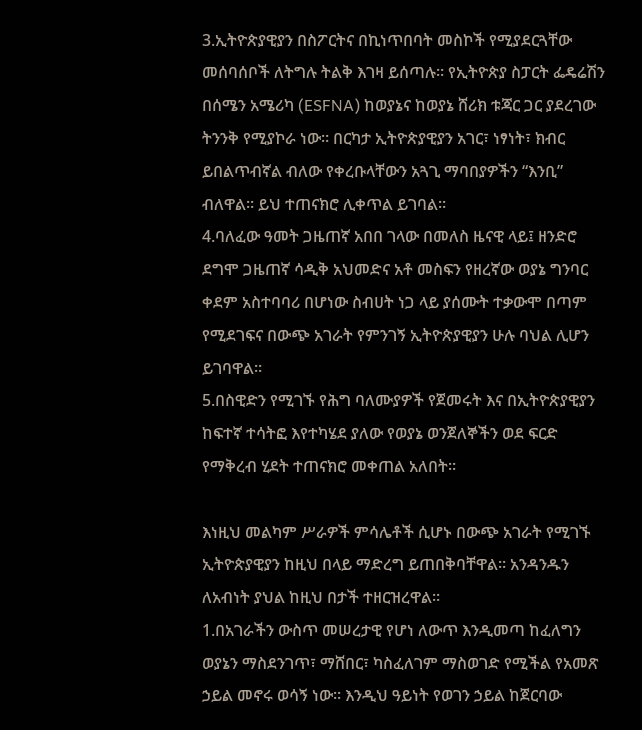3.ኢትዮጵያዊያን በስፖርትና በኪነጥበባት መስኮች የሚያደርጓቸው መሰባሰቦች ለትግሉ ትልቅ እገዛ ይሰጣሉ። የኢትዮጵያ ስፓርት ፌዴሬሽን በሰሜን አሜሪካ (ESFNA) ከወያኔና ከወያኔ ሸሪክ ቱጃር ጋር ያደረገው ትንንቅ የሚያኮራ ነው። በርካታ ኢትዮጵያዊያን አገር፣ ነፃነት፣ ክብር ይበልጥብኛል ብለው የቀረቡላቸውን አጓጊ ማባበያዎችን “እንቢ” ብለዋል። ይህ ተጠናክሮ ሊቀጥል ይገባል።
4.ባለፈው ዓመት ጋዜጠኛ አበበ ገላው በመለስ ዜናዊ ላይ፤ ዘንድሮ ደግሞ ጋዜጠኛ ሳዲቅ አህመድና አቶ መስፍን የዘረኛው ወያኔ ግንባር ቀደም አስተባባሪ በሆነው ስብሀት ነጋ ላይ ያሰሙት ተቃውሞ በጣም የሚደገፍና በውጭ አገራት የምንገኝ ኢትዮጵያዊያን ሁሉ ባህል ሊሆን ይገባዋል።
5.በስዊድን የሚገኙ የሕግ ባለሙያዎች የጀመሩት እና በኢትዮጵያዊያን ከፍተኛ ተሳትፎ እየተካሄደ ያለው የወያኔ ወንጀለኞችን ወደ ፍርድ የማቅረብ ሂደት ተጠናክሮ መቀጠል አለበት።

እነዚህ መልካም ሥራዎች ምሳሌቶች ሲሆኑ በውጭ አገራት የሚገኙ ኢትዮጵያዊያን ከዚህ በላይ ማድረግ ይጠበቅባቸዋል። አንዳንዱን ለአብነት ያህል ከዚህ በታች ተዘርዝረዋል።
1.በአገራችን ውስጥ መሠረታዊ የሆነ ለውጥ እንዲመጣ ከፈለግን ወያኔን ማስደንገጥ፣ ማሸበር፣ ካስፈለገም ማስወገድ የሚችል የአመጽ ኃይል መኖሩ ወሳኝ ነው። እንዲህ ዓይነት የወገን ኃይል ከጀርባው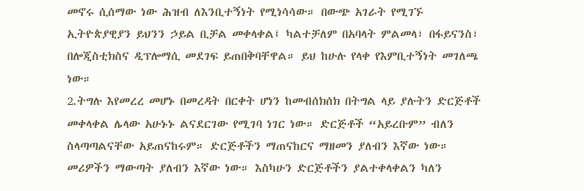መኖሩ ሲሰማው ነው ሕዝብ ለእንቢተኝነት የሚነሳሳው። በውጭ አገራት የሚገኙ ኢትዮጵያዊያን ይህንን ኃይል ቢቻል መቀላቀል፤ ካልተቻለም በአባላት ምልመላ፣ በፋይናንስ፣ በሎጂስቲክስና ዲፕሎማሲ መደገፍ ይጠበቅባቸዋል። ይህ ከሁሉ የላቀ የእምቢተኝነት መገለጫ ነው።
2.ትግሉ እየመረረ መሆኑ በመረዳት በርቀት ሆነን ከመብሰክሰክ በትግል ላይ ያሉትን ድርጅቶች መቀላቀል ሌላው አሁኑኑ ልናደርገው የሚገባ ነገር ነው። ድርጅቶች “አይረቡም” ብለን ስላጣጣልናቸው አይጠናከሩም። ድርጅቶችን ማጠናከርና ማዘመን ያለብን እኛው ነው። መሪዎችን ማውጣት ያለብን እኛው ነው። እስካሁን ድርጅቶችን ያልተቀላቀልን ካለን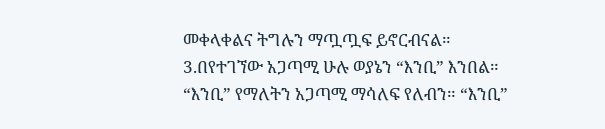መቀላቀልና ትግሉን ማጧጧፍ ይኖርብናል።
3.በየተገኘው አጋጣሚ ሁሉ ወያኔን “እንቢ” እንበል። “እንቢ” የማለትን አጋጣሚ ማሳለፍ የለብን። “እንቢ”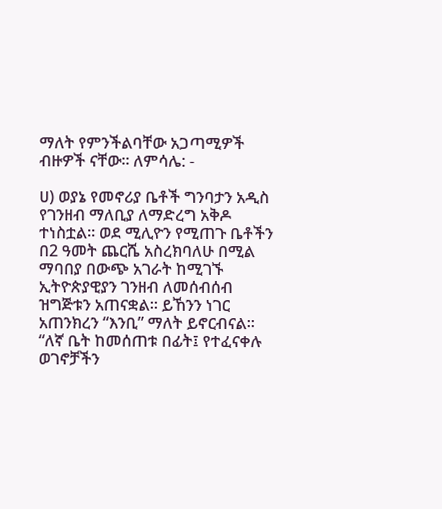ማለት የምንችልባቸው አጋጣሚዎች ብዙዎች ናቸው። ለምሳሌ: -

ሀ) ወያኔ የመኖሪያ ቤቶች ግንባታን አዲስ የገንዘብ ማለቢያ ለማድረግ አቅዶ ተነስቷል። ወደ ሚሊዮን የሚጠጉ ቤቶችን በ2 ዓመት ጨርሼ አስረክባለሁ በሚል ማባበያ በውጭ አገራት ከሚገኙ ኢትዮጵያዊያን ገንዘብ ለመሰብሰብ ዝግጅቱን አጠናቋል። ይኸንን ነገር አጠንክረን “እንቢ” ማለት ይኖርብናል። “ለኛ ቤት ከመሰጠቱ በፊት፤ የተፈናቀሉ ወገኖቻችን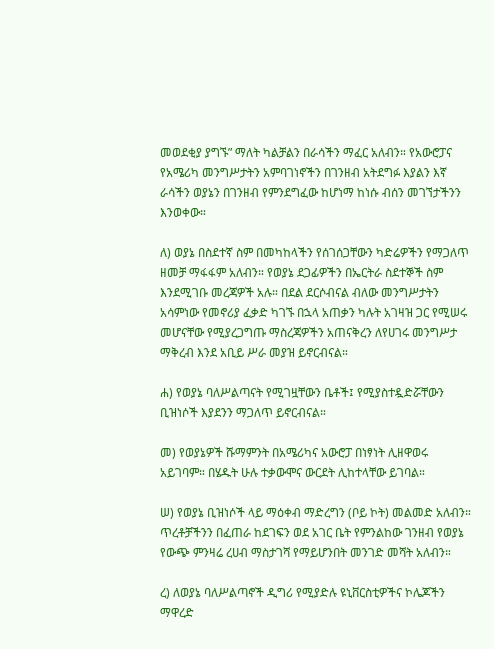መወደቂያ ያግኙ” ማለት ካልቻልን በራሳችን ማፈር አለብን። የአውሮፓና የአሜሪካ መንግሥታትን አምባገነኖችን በገንዘብ አትደግፉ እያልን እኛ ራሳችን ወያኔን በገንዘብ የምንደግፈው ከሆነማ ከነሱ ብሰን መገኘታችንን እንወቀው።

ለ) ወያኔ በስደተኛ ስም በመካከላችን የሰገሰጋቸውን ካድሬዎችን የማጋለጥ ዘመቻ ማፋፋም አለብን። የወያኔ ደጋፊዎችን በኤርትራ ስደተኞች ስም እንደሚገቡ መረጃዎች አሉ። በደል ደርሶብናል ብለው መንግሥታትን አሳምነው የመኖሪያ ፈቃድ ካገኙ በኋላ አጠቃን ካሉት አገዛዝ ጋር የሚሠሩ መሆናቸው የሚያረጋግጡ ማስረጃዎችን አጠናቅረን ለየሀገሩ መንግሥታ ማቅረብ እንደ አቢይ ሥራ መያዝ ይኖርብናል።

ሐ) የወያኔ ባለሥልጣናት የሚገዟቸውን ቤቶች፤ የሚያስተዷድሯቸውን ቢዝነሶች እያደንን ማጋለጥ ይኖርብናል።

መ) የወያኔዎች ሹማምንት በአሜሪካና አውሮፓ በነፃነት ሊዘዋወሩ አይገባም። በሄዱት ሁሉ ተቃውሞና ውርደት ሊከተላቸው ይገባል።

ሠ) የወያኔ ቢዝነሶች ላይ ማዕቀብ ማድረግን (ቦይ ኮት) መልመድ አለብን። ጥረቶቻችንን በፈጠራ ከደገፍን ወደ አገር ቤት የምንልከው ገንዘብ የወያኔ የውጭ ምንዛሬ ረሀብ ማስታገሻ የማይሆንበት መንገድ መሻት አለብን።

ረ) ለወያኔ ባለሥልጣኖች ዲግሪ የሚያድሉ ዩኒቨርስቲዎችና ኮሌጆችን ማዋረድ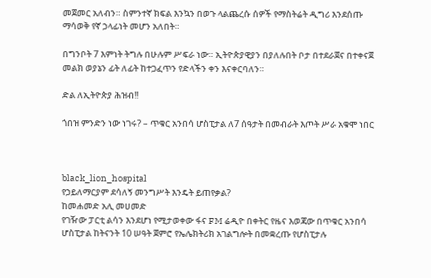መጀመር አለብን። ስምንተኛ ክፍል እንኳን በወጉ ላልጨረሱ ሰዎች የማስትሬት ዲግሪ እንደሰጡ ማሳወቅ የኛ ኃላፊነት መሆን አለበት።

በግንቦት 7 እምነት ትግሉ በሁሉም ሥፍራ ነው። ኢትዮጵያዊያን በያለሉበት ቦታ በተደራጀና በተቀናጀ መልክ ወያኔን ፊት ለፊት ከተጋፈጥን የድላችን ቀን እናቀርባለን።

ድል ለኢትዮጵያ ሕዝብ!!

ጎበዝ ምንድን ነው ነገሩ? – ጥቁር አንበሳ ሆስፒታል ለ7 ሰዓታት በመብራት እጦት ሥራ አቁሞ ነበር



black_lion_hospital
የኃይለማርያም ደሳለኝ መንግሥት እንዴት ይጠየቃል?
ከመሐመድ አሊ መሀመድ
የገዥው ፓርቲ ልሳን እንደሆነ የሚታወቀው ፋና FM ሬዲዮ በቀትር የዜና እወጃው በጥቁር አንበሳ ሆስፒታል ከትናንት 10 ሠዓት ጀምሮ የኤሌክትሪክ አገልግሎት በመቋረጡ የሆስፒታሉ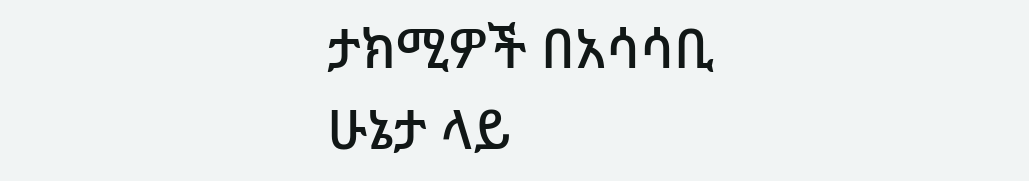ታክሚዎች በአሳሳቢ ሁኔታ ላይ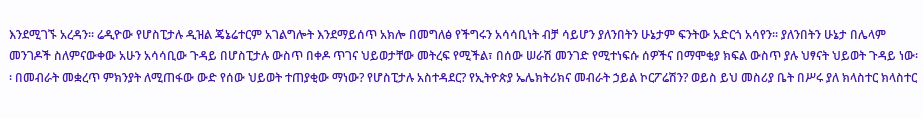እንደሚገኙ አረዳን፡፡ ሬዲዮው የሆስፒታሉ ዲዝል ጄኔሬተርም አገልግሎት እንደማይሰጥ አክሎ በመግለፅ የችግሩን አሳሳቢነት ብቻ ሳይሆን ያለንበትን ሁኔታም ፍንትው አድርጎ አሳየን፡፡ ያለንበትን ሁኔታ በሌላም መንገዶች ስለምናውቀው አሁን አሳሳቢው ጉዳይ በሆስፒታሉ ውስጥ በቀዶ ጥገና ህይወታቸው መትረፍ የሚችል፣ በሰው ሠራሽ መንገድ የሚተነፍሱ ሰዎችና በማሞቂያ ክፍል ውስጥ ያሉ ህፃናት ህይወት ጉዳይ ነው፡፡ በመብራት መቋረጥ ምክንያት ለሚጠፋው ውድ የሰው ህይወት ተጠያቂው ማነው? የሆስፒታሉ አስተዳደር? የኢትዮጵያ ኤሌክትሪክና መብራት ኃይል ኮርፖሬሽን? ወይስ ይህ መስሪያ ቤት በሥሩ ያለ ክላስተር ክላስተር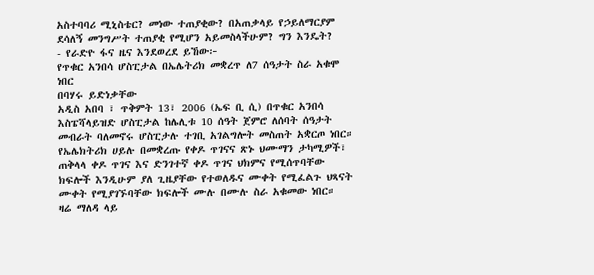አስተባባሪ ሚኒስቴር? መነው ተጠያቂው? በአጠቃላይ የኃይለማርያም ደሳለኝ መንግሥት ተጠያቂ የሚሆን አይመስላችሁም? ግን እንዴት?
- የራድዮ ፋና ዜና እንደወረደ ይኸው፦
የጥቁር አንበሳ ሆስፒታል በኤሌትሪክ መቋረጥ ለ7 ሰዓታት ስራ አቁሞ ነበር
በባሃሩ ይድነቃቸው
አዲስ አበባ ፣ ጥቅምት 13፣ 2006 (ኤፍ ቢ ሲ) በጥቁር አንበሳ እስፔሻላይዝድ ሆስፒታል ከሌሊቱ 10 ሰዓት ጀምሮ ለሰባት ሰዓታት መብራት ባለመኖሩ ሆስፒታሉ ተገቢ አገልግሎት መስጠት አቋርጦ ነበር።
የኤሌክትሪክ ሀይሉ በመቋረጡ የቀዶ ጥገናና ጽኑ ህሙማን ታካሚዎች፣ ጠቅላላ ቀዶ ጥገና እና ድንገተኛ ቀዶ ጥገና ህክምና የሚሰጥባቸው ክፍሎች እንዲሁም ያለ ጊዜያቸው የተወለዱና ሙቀት የሚፈልጉ ህጻናት ሙቀት የሚያገኙባቸው ክፍሎች ሙሉ በሙሉ ስራ አቁመው ነበር።
ዛሬ ማለዳ ላይ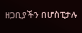ዘጋቢያችን በሆስፒታሉ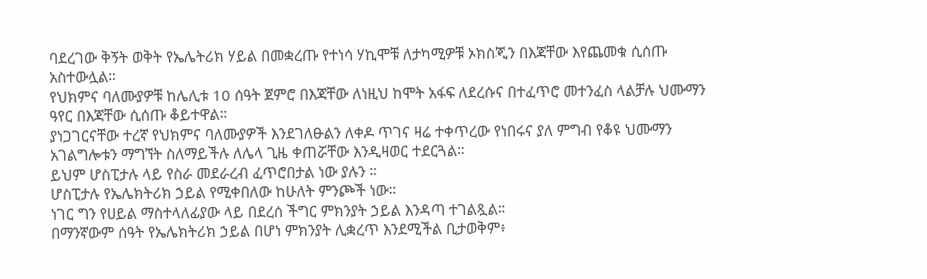ባደረገው ቅኝት ወቅት የኤሌትሪክ ሃይል በመቋረጡ የተነሳ ሃኪሞቹ ለታካሚዎቹ ኦክስጂን በእጃቸው እየጨመቁ ሲሰጡ አስተውሏል።
የህክምና ባለሙያዎቹ ከሌሊቱ 10 ሰዓት ጀምሮ በእጃቸው ለነዚህ ከሞት አፋፍ ለደረሱና በተፈጥሮ መተንፈስ ላልቻሉ ህሙማን ዓየር በእጃቸው ሲሰጡ ቆይተዋል።
ያነጋገርናቸው ተረኛ የህክምና ባለሙያዎች እንደገለፁልን ለቀዶ ጥገና ዛሬ ተቀጥረው የነበሩና ያለ ምግብ የቆዩ ህሙማን አገልግሎቱን ማግኘት ስለማይችሉ ለሌላ ጊዜ ቀጠሯቸው እንዲዛወር ተደርጓል።
ይህም ሆስፒታሉ ላይ የስራ መደራረብ ፈጥሮበታል ነው ያሉን ።
ሆስፒታሉ የኤሌክትሪክ ኃይል የሚቀበለው ከሁለት ምንጮች ነው።
ነገር ግን የሀይል ማስተላለፊያው ላይ በደረሰ ችግር ምክንያት ኃይል እንዳጣ ተገልጿል።
በማንኛውም ሰዓት የኤሌክትሪክ ኃይል በሆነ ምክንያት ሊቋረጥ እንደሚችል ቢታወቅም፥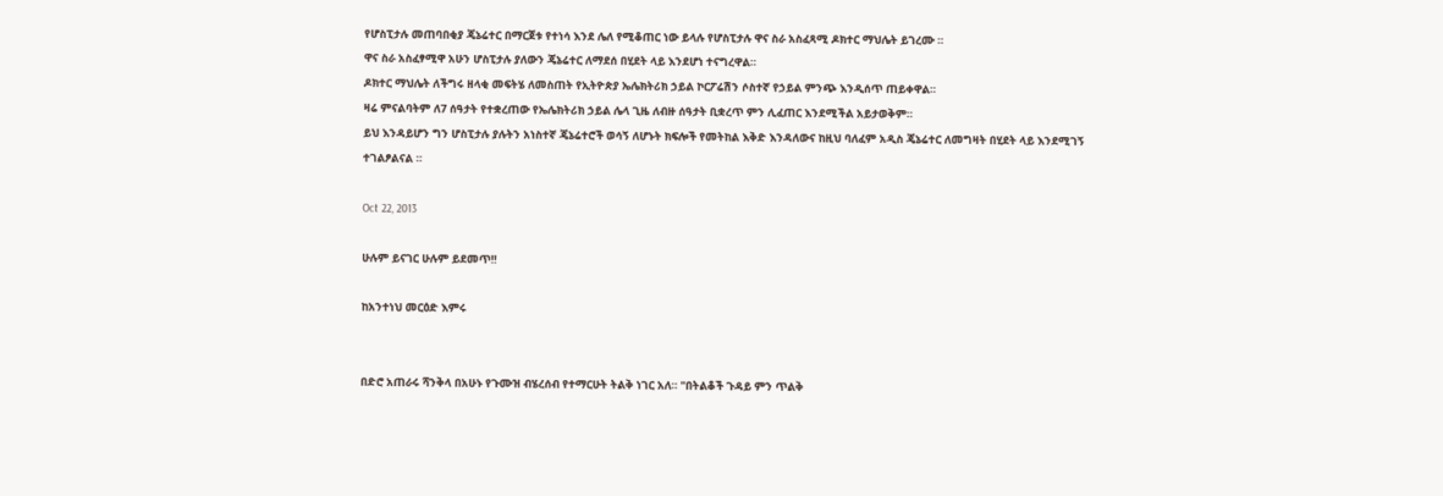የሆስፒታሉ መጠባበቂያ ጄኔሬተር በማርጀቱ የተነሳ እንደ ሌለ የሚቆጠር ነው ይላሉ የሆስፒታሉ ዋና ስራ አስፈጻሚ ዶክተር ማህሌት ይገረሙ ።
ዋና ስራ አስፈፃሚዋ አሁን ሆስፒታሉ ያለውን ጄኔሬተር ለማደሰ በሂደት ላይ እንደሆነ ተናግረዋል።
ዶክተር ማህሌት ለችግሩ ዘላቂ መፍትሄ ለመስጠት የኢትዮጵያ ኤሌክትሪክ ኃይል ኮርፖሬሽን ሶስተኛ የኃይል ምንጭ እንዲሰጥ ጠይቀዋል።
ዛሬ ምናልባትም ለ7 ሰዓታት የተቋረጠው የኤሌክትሪክ ኃይል ሌላ ጊዜ ለብዙ ሰዓታት ቢቋረጥ ምን ሊፈጠር እንደሚችል አይታወቅም።
ይህ እንዳይሆን ግን ሆስፒታሉ ያሉትን አነስተኛ ጄኔሬተሮች ወሳኝ ለሆኑት ክፍሎች የመትከል እቅድ እንዳለውና ከዚህ ባለፈም አዲስ ጄኔሬተር ለመግዛት በሂደት ላይ እንደሚገኝ ተገልፆልናል ።

Oct 22, 2013

ሁሉም ይናገር ሁሉም ይደመጥ!!

ከአንተነህ መርዕድ እምሩ


በድሮ አጠራሩ ሻንቅላ በአሁኑ የጉሙዝ ብሄረሰብ የተማርሁት ትልቅ ነገር አለ። "በትልቆች ጉዳይ ምን ጥልቅ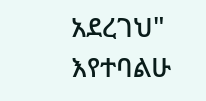አደረገህ" እየተባልሁ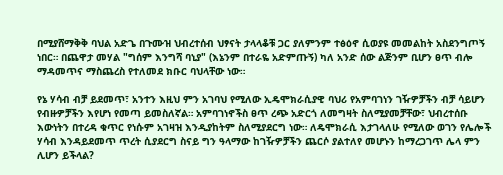በሚያሸማቅቅ ባህል አድጌ በጉሙዝ ህብረተሰብ ህፃናት ታላላቆቹ ጋር ያለምንም ተፅዕኖ ሲወያዩ መመልከት አስደንግጦኝ ነበር። በጨዋታ መሃል "ግሰም እንግሻ ባኒያ" (እኔንም በተራዬ አድምጡኝ) ካለ አንድ ሰው ልጅንም ቢሆን ፀጥ ብሎ ማዳመጥና ማስጨረስ የተለመደ ክቡር ባህላቸው ነው።

የኔ ሃሳብ ብቻ ይደመጥ፣ አንተን እዚህ ምን አገባህ የሚለው ኢዴሞክራሲያዊ ባህሪ የአምባገነን ገዥዎቻችን ብቻ ሳይሆን የብዙዎቻችን እየሆነ የመጣ ይመስለኛል። አምባገነኖችስ ፀጥ ረጭ አድርጎ ለመግዛት ስለሚያመቻቸው፣ ህብረተሰቡ እውነትን በተረዳ ቁጥር የነሱም አገዛዝ እንዲያከትም ስለሚያደርግ ነው። ለዴሞክራሲ እታገላለሁ የሚለው ወገን የሌሎች ሃሳብ እንዳይደመጥ ጥረት ሲያደርግ ስናይ ግን ዓላማው ከገዥዎቻችን ጨርሶ ያልተለየ መሆኑን ከማረጋገጥ ሌላ ምን ሊሆን ይችላል?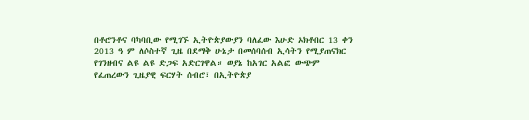በቶሮንቶና ባካባቢው የሚገኙ ኢትዮጵያውያን ባለፈው እሁድ ኦክቶበር 13 ቀን 2013 ዓ ም ለሶስተኛ ጊዜ በደማቅ ሁኔታ በመሰባሰብ ኢሳትን የሚያጠናክር የገንዘብና ልዩ ልዩ ድጋፍ አድርገዋል። ወያኔ ከአገር አልፎ ውጭም የፈጠረውን ጊዜያዊ ፍርሃት ሰብሮ፣ በኢትዮጵያ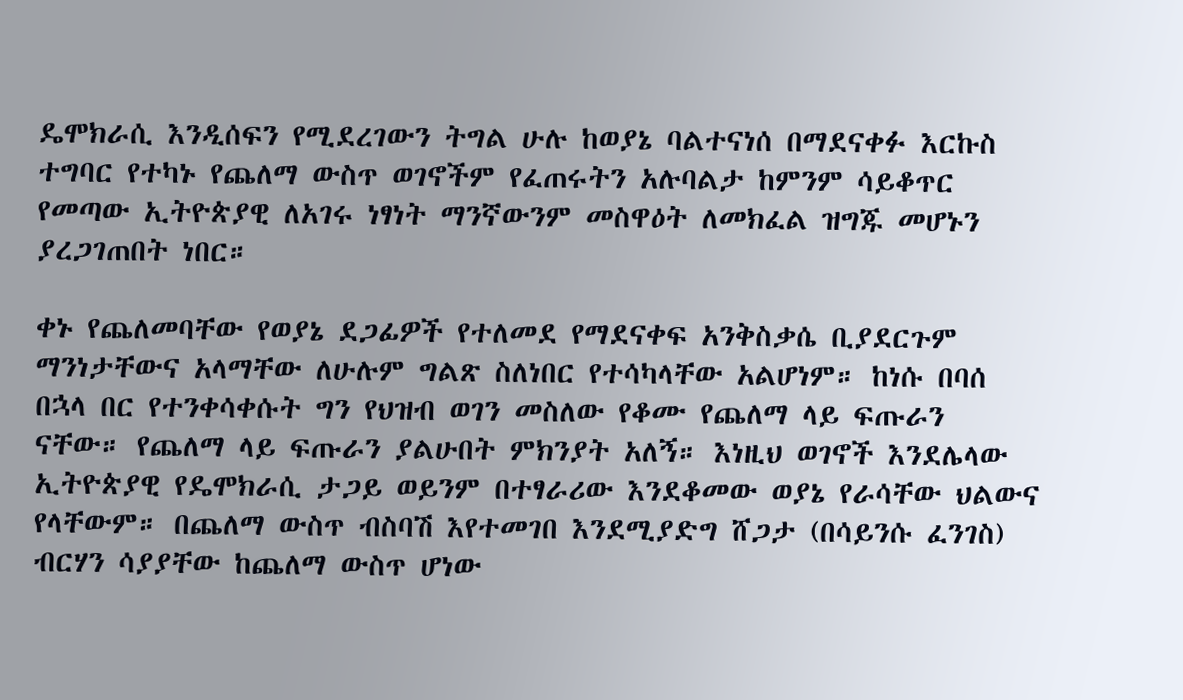ዴሞክራሲ እንዲሰፍን የሚደረገውን ትግል ሁሉ ከወያኔ ባልተናነሰ በማደናቀፉ እርኩስ ተግባር የተካኑ የጨለማ ውስጥ ወገኖችም የፈጠሩትን አሉባልታ ከምንም ሳይቆጥር የመጣው ኢትዮጵያዊ ለአገሩ ነፃነት ማንኛውንም መስዋዕት ለመክፈል ዝግጁ መሆኑን ያረጋገጠበት ነበር።

ቀኑ የጨለመባቸው የወያኔ ደጋፊዎች የተለመደ የማደናቀፍ አንቅስቃሴ ቢያደርጉም ማንነታቸውና አላማቸው ለሁሉም ግልጽ ስለነበር የተሳካላቸው አልሆነም። ከነሱ በባሰ በኋላ በር የተንቀሳቀሱት ግን የህዝብ ወገን መስለው የቆሙ የጨለማ ላይ ፍጡራን ናቸው። የጨለማ ላይ ፍጡራን ያልሁበት ምክንያት አለኝ። እነዚህ ወገኖች እንደሌላው ኢትዮጵያዊ የዴሞክራሲ ታጋይ ወይንም በተፃራሪው እንደቆመው ወያኔ የራሳቸው ህልውና የላቸውም። በጨለማ ውስጥ ብስባሽ እየተመገበ እንደሚያድግ ሸጋታ (በሳይንሱ ፈንገስ) ብርሃን ሳያያቸው ከጨለማ ውስጥ ሆነው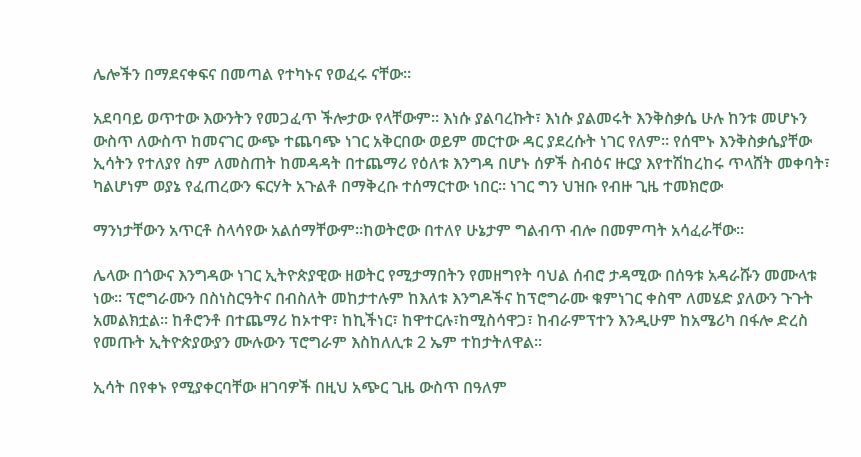ሌሎችን በማደናቀፍና በመጣል የተካኑና የወፈሩ ናቸው።

አደባባይ ወጥተው እውንትን የመጋፈጥ ችሎታው የላቸውም። እነሱ ያልባረኩት፣ እነሱ ያልመሩት እንቅስቃሴ ሁሉ ከንቱ መሆኑን ውስጥ ለውስጥ ከመናገር ውጭ ተጨባጭ ነገር አቅርበው ወይም መርተው ዳር ያደረሱት ነገር የለም። የሰሞኑ እንቅስቃሴያቸው ኢሳትን የተለያየ ስም ለመስጠት ከመዳዳት በተጨማሪ የዕለቱ እንግዳ በሆኑ ሰዎች ስብዕና ዙርያ እየተሽከረከሩ ጥላሸት መቀባት፣ ካልሆነም ወያኔ የፈጠረውን ፍርሃት አጉልቶ በማቅረቡ ተሰማርተው ነበር። ነገር ግን ህዝቡ የብዙ ጊዜ ተመክሮው

ማንነታቸውን አጥርቶ ስላሳየው አልሰማቸውም።ከወትሮው በተለየ ሁኔታም ግልብጥ ብሎ በመምጣት አሳፈራቸው።

ሌላው በጎውና እንግዳው ነገር ኢትዮጵያዊው ዘወትር የሚታማበትን የመዘግየት ባህል ሰብሮ ታዳሚው በሰዓቱ አዳራሹን መሙላቱ ነው። ፕሮግራሙን በስነስርዓትና በብስለት መከታተሉም ከእለቱ እንግዶችና ከፕሮግራሙ ቁምነገር ቀስሞ ለመሄድ ያለውን ጉጉት አመልክቷል። ከቶሮንቶ በተጨማሪ ከኦተዋ፣ ከኪችነር፣ ከዋተርሉ፣ከሚስሳዋጋ፣ ከብራምፕተን እንዲሁም ከአሜሪካ በፋሎ ድረስ የመጡት ኢትዮጵያውያን ሙሉውን ፕሮግራም እስከለሊቱ 2 ኤም ተከታትለዋል።

ኢሳት በየቀኑ የሚያቀርባቸው ዘገባዎች በዚህ አጭር ጊዜ ውስጥ በዓለም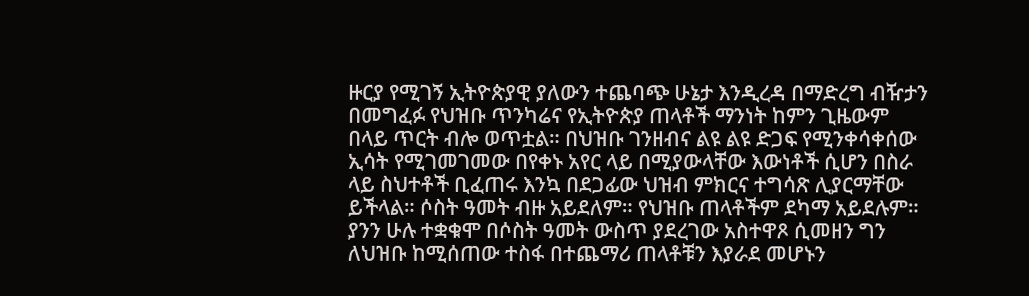ዙርያ የሚገኝ ኢትዮጵያዊ ያለውን ተጨባጭ ሁኔታ እንዲረዳ በማድረግ ብዥታን በመግፈፉ የህዝቡ ጥንካሬና የኢትዮጵያ ጠላቶች ማንነት ከምን ጊዜውም በላይ ጥርት ብሎ ወጥቷል። በህዝቡ ገንዘብና ልዩ ልዩ ድጋፍ የሚንቀሳቀሰው ኢሳት የሚገመገመው በየቀኑ አየር ላይ በሚያውላቸው እውነቶች ሲሆን በስራ ላይ ስህተቶች ቢፈጠሩ እንኳ በደጋፊው ህዝብ ምክርና ተግሳጽ ሊያርማቸው ይችላል። ሶስት ዓመት ብዙ አይደለም። የህዝቡ ጠላቶችም ደካማ አይደሉም። ያንን ሁሉ ተቋቁሞ በሶስት ዓመት ውስጥ ያደረገው አስተዋጾ ሲመዘን ግን ለህዝቡ ከሚሰጠው ተስፋ በተጨማሪ ጠላቶቹን እያራደ መሆኑን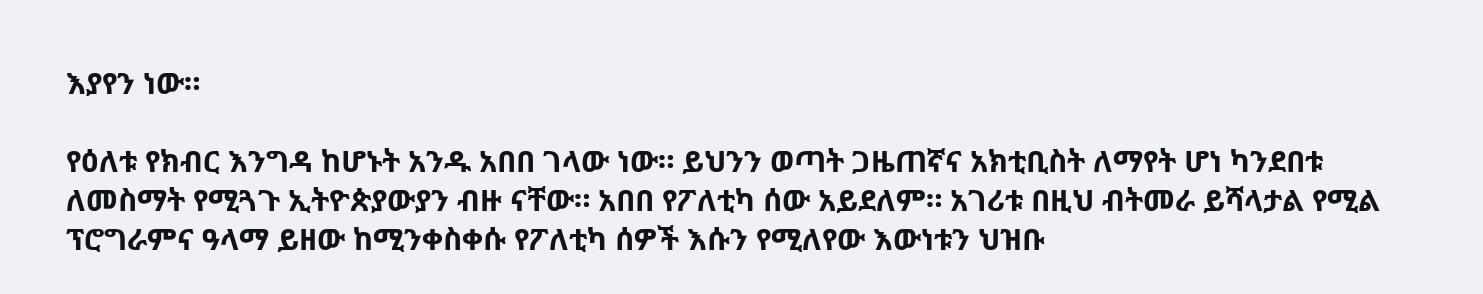እያየን ነው።

የዕለቱ የክብር እንግዳ ከሆኑት አንዱ አበበ ገላው ነው። ይህንን ወጣት ጋዜጠኛና አክቲቢስት ለማየት ሆነ ካንደበቱ ለመስማት የሚጓጉ ኢትዮጵያውያን ብዙ ናቸው። አበበ የፖለቲካ ሰው አይደለም። አገሪቱ በዚህ ብትመራ ይሻላታል የሚል ፕሮግራምና ዓላማ ይዘው ከሚንቀስቀሱ የፖለቲካ ሰዎች እሱን የሚለየው እውነቱን ህዝቡ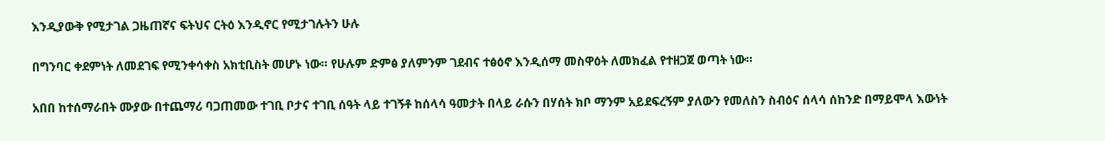እንዲያውቅ የሚታገል ጋዜጠኛና ፍትህና ርትዕ እንዲኖር የሚታገሉትን ሁሉ

በግንባር ቀደምነት ለመደገፍ የሚንቀሳቀስ አክቲቢስት መሆኑ ነው። የሁሉም ድምፅ ያለምንም ገደብና ተፅዕኖ እንዲሰማ መስዋዕት ለመክፈል የተዘጋጀ ወጣት ነው።

አበበ ከተሰማራበት ሙያው በተጨማሪ ባጋጠመው ተገቢ ቦታና ተገቢ ሰዓት ላይ ተገኝቶ ከሰላሳ ዓመታት በላይ ራሱን በሃሰት ክቦ ማንም አይደፍረኝም ያለውን የመለስን ስብዕና ሰላሳ ሰከንድ በማይሞላ እውነት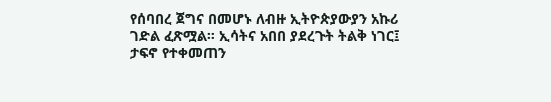የሰባበረ ጀግና በመሆኑ ለብዙ ኢትዮጵያውያን አኩሪ ገድል ፈጽሟል። ኢሳትና አበበ ያደረጉት ትልቅ ነገር፤ ታፍኖ የተቀመጠን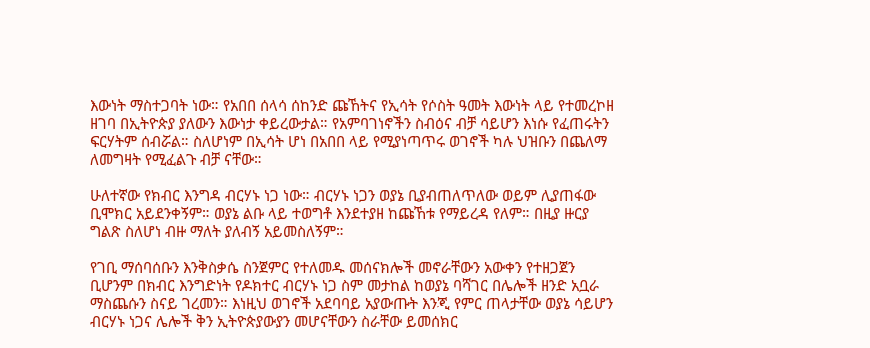እውነት ማስተጋባት ነው። የአበበ ሰላሳ ሰከንድ ጩኸትና የኢሳት የሶስት ዓመት እውነት ላይ የተመረኮዘ ዘገባ በኢትዮጵያ ያለውን እውነታ ቀይረውታል። የአምባገነኖችን ስብዕና ብቻ ሳይሆን እነሱ የፈጠሩትን ፍርሃትም ሰብሯል። ስለሆነም በኢሳት ሆነ በአበበ ላይ የሚያነጣጥሩ ወገኖች ካሉ ህዝቡን በጨለማ ለመግዛት የሚፈልጉ ብቻ ናቸው።

ሁለተኛው የክብር እንግዳ ብርሃኑ ነጋ ነው። ብርሃኑ ነጋን ወያኔ ቢያብጠለጥለው ወይም ሊያጠፋው ቢሞክር አይደንቀኝም። ወያኔ ልቡ ላይ ተወግቶ እንደተያዘ ከጩኸቱ የማይረዳ የለም። በዚያ ዙርያ ግልጽ ስለሆነ ብዙ ማለት ያለብኝ አይመስለኝም።

የገቢ ማሰባሰቡን እንቅስቃሴ ስንጀምር የተለመዱ መሰናክሎች መኖራቸውን አውቀን የተዘጋጀን ቢሆንም በክብር እንግድነት የዶክተር ብርሃኑ ነጋ ስም መታከል ከወያኔ ባሻገር በሌሎች ዘንድ አቧራ ማስጨሱን ስናይ ገረመን። እነዚህ ወገኖች አደባባይ አያውጡት እንጂ የምር ጠላታቸው ወያኔ ሳይሆን ብርሃኑ ነጋና ሌሎች ቅን ኢትዮጵያውያን መሆናቸውን ስራቸው ይመሰክር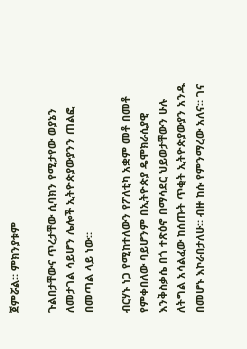ጀምሯል። ምክንያቱም

ጉልበታቸውና ጥረታቸው ሲባክን የሚታየው ወያኔን ለመታገል ሳይሆን ሌሎች ኢትዮጵያውያንን ጠልፎ በመጣል ላይ ነው።

ብርሃኑ ነጋ የሚከተለውን የፖለቲካ አቋም መቶ በመቶ የምቀበለው ባይሆንም በኢትዮጵያ ዴሞክራሲያዊ እንቅስቃሴ በጎ ተጽዕኖ በማሳደር ህይወታቸውን ሁሉ ለትግል አሳልፈው ከሰጡት ጥቂት ኢትዮጵያውያን አንዱ በመሆኑ እኮራበታለሁ። ብዙ ከሱ የምንማረው አለና። ገና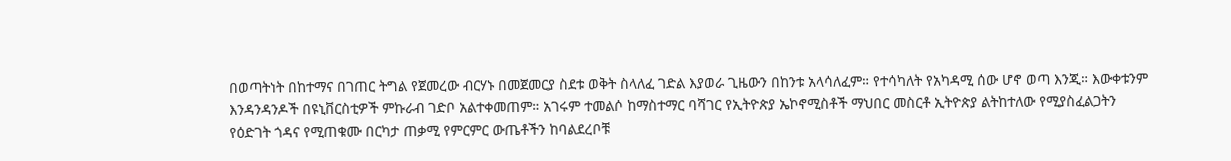በወጣትነት በከተማና በገጠር ትግል የጀመረው ብርሃኑ በመጀመርያ ስደቱ ወቅት ስላለፈ ገድል እያወራ ጊዜውን በከንቱ አላሳለፈም። የተሳካለት የአካዳሚ ሰው ሆኖ ወጣ እንጂ። እውቀቱንም እንዳንዳንዶች በዩኒቨርስቲዎች ምኩራብ ገድቦ አልተቀመጠም። አገሩም ተመልሶ ከማስተማር ባሻገር የኢትዮጵያ ኤኮኖሚስቶች ማህበር መስርቶ ኢትዮጵያ ልትከተለው የሚያስፈልጋትን የዕድገት ጎዳና የሚጠቁሙ በርካታ ጠቃሚ የምርምር ውጤቶችን ከባልደረቦቹ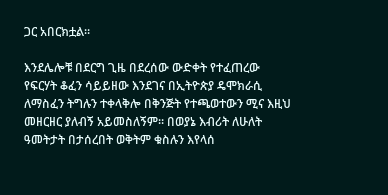ጋር አበርክቷል።

እንደሌሎቹ በደርግ ጊዜ በደረሰው ውድቀት የተፈጠረው የፍርሃት ቆፈን ሳይይዘው እንደገና በኢትዮጵያ ዴሞክራሲ ለማስፈን ትግሉን ተቀላቅሎ በቅንጅት የተጫወተውን ሚና እዚህ መዘርዘር ያለብኝ አይመስለኝም። በወያኔ እብሪት ለሁለት ዓመትታት በታሰረበት ወቅትም ቁስሉን እየላሰ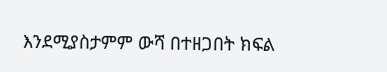እንደሚያስታምም ውሻ በተዘጋበት ክፍል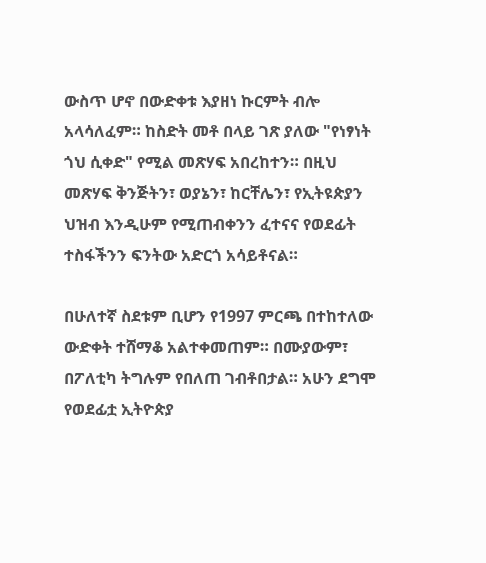ውስጥ ሆኖ በውድቀቱ እያዘነ ኩርምት ብሎ አላሳለፈም። ከስድት መቶ በላይ ገጽ ያለው "የነፃነት ጎህ ሲቀድ" የሚል መጽሃፍ አበረከተን። በዚህ መጽሃፍ ቅንጅትን፣ ወያኔን፣ ከርቸሌን፣ የኢትዩጵያን ህዝብ እንዲሁም የሚጠብቀንን ፈተናና የወደፊት ተስፋችንን ፍንትው አድርጎ አሳይቶናል።

በሁለተኛ ስደቱም ቢሆን የ1997 ምርጫ በተከተለው ውድቀት ተሸማቆ አልተቀመጠም። በሙያውም፣ በፖለቲካ ትግሉም የበለጠ ገብቶበታል። አሁን ደግሞ የወደፊቷ ኢትዮጵያ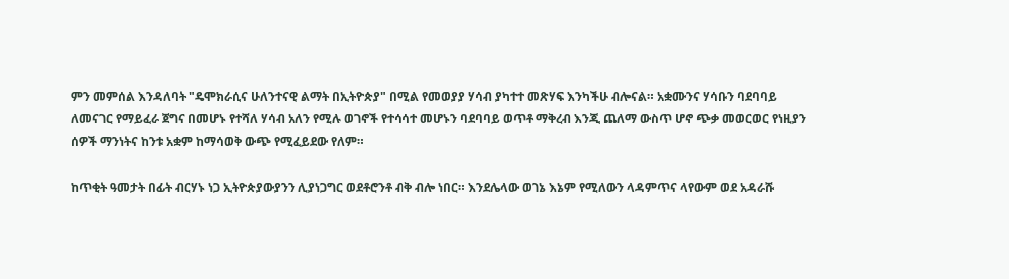ምን መምሰል እንዳለባት "ዴሞክራሲና ሁለንተናዊ ልማት በኢትዮጵያ" በሚል የመወያያ ሃሳብ ያካተተ መጽሃፍ እንካችሁ ብሎናል። አቋሙንና ሃሳቡን ባደባባይ ለመናገር የማይፈራ ጀግና በመሆኑ የተሻለ ሃሳብ አለን የሚሉ ወገኖች የተሳሳተ መሆኑን ባደባባይ ወጥቶ ማቅረብ እንጂ ጨለማ ውስጥ ሆኖ ጭቃ መወርወር የነዚያን ሰዎች ማንነትና ከንቱ አቋም ከማሳወቅ ውጭ የሚፈይደው የለም።

ከጥቂት ዓመታት በፊት ብርሃኑ ነጋ ኢትዮጵያውያንን ሊያነጋግር ወደቶሮንቶ ብቅ ብሎ ነበር። እንደሌላው ወገኔ እኔም የሚለውን ላዳምጥና ላየውም ወደ አዳራሹ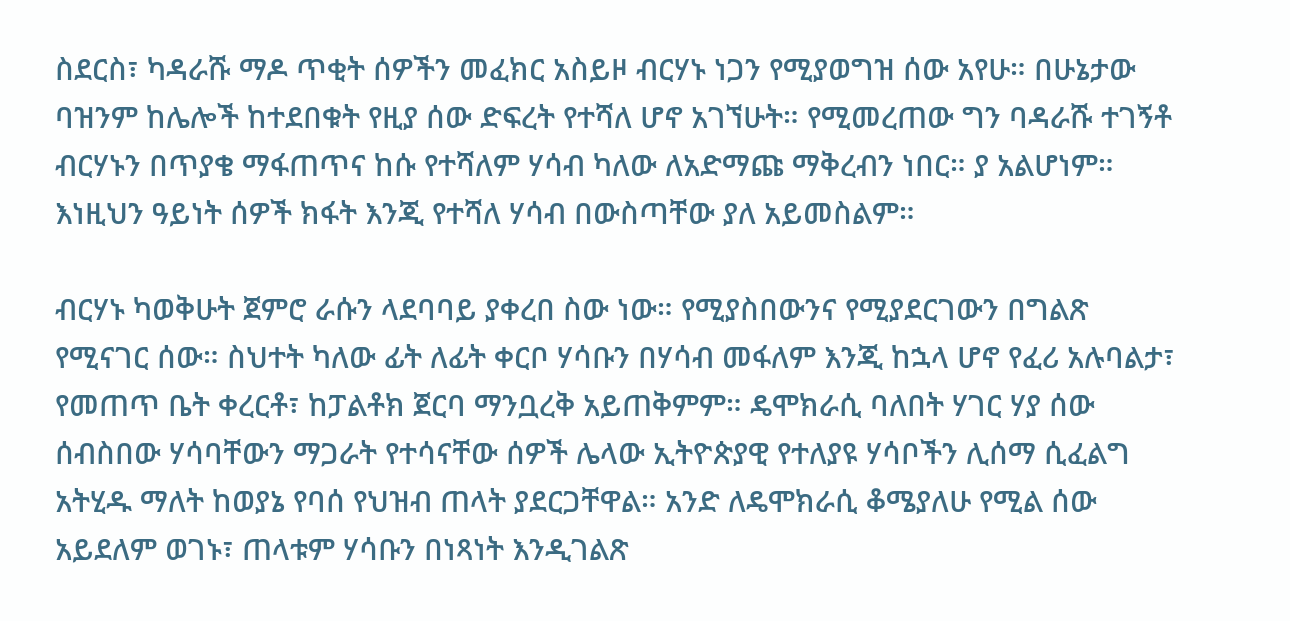ስደርስ፣ ካዳራሹ ማዶ ጥቂት ሰዎችን መፈክር አስይዞ ብርሃኑ ነጋን የሚያወግዝ ሰው አየሁ። በሁኔታው ባዝንም ከሌሎች ከተደበቁት የዚያ ሰው ድፍረት የተሻለ ሆኖ አገኘሁት። የሚመረጠው ግን ባዳራሹ ተገኝቶ ብርሃኑን በጥያቄ ማፋጠጥና ከሱ የተሻለም ሃሳብ ካለው ለአድማጩ ማቅረብን ነበር። ያ አልሆነም። እነዚህን ዓይነት ሰዎች ክፋት እንጂ የተሻለ ሃሳብ በውስጣቸው ያለ አይመስልም።

ብርሃኑ ካወቅሁት ጀምሮ ራሱን ላደባባይ ያቀረበ ስው ነው። የሚያስበውንና የሚያደርገውን በግልጽ የሚናገር ሰው። ስህተት ካለው ፊት ለፊት ቀርቦ ሃሳቡን በሃሳብ መፋለም እንጂ ከኋላ ሆኖ የፈሪ አሉባልታ፣ የመጠጥ ቤት ቀረርቶ፣ ከፓልቶክ ጀርባ ማንቧረቅ አይጠቅምም። ዴሞክራሲ ባለበት ሃገር ሃያ ሰው ሰብስበው ሃሳባቸውን ማጋራት የተሳናቸው ሰዎች ሌላው ኢትዮጵያዊ የተለያዩ ሃሳቦችን ሊሰማ ሲፈልግ አትሂዱ ማለት ከወያኔ የባሰ የህዝብ ጠላት ያደርጋቸዋል። አንድ ለዴሞክራሲ ቆሜያለሁ የሚል ሰው አይደለም ወገኑ፣ ጠላቱም ሃሳቡን በነጻነት እንዲገልጽ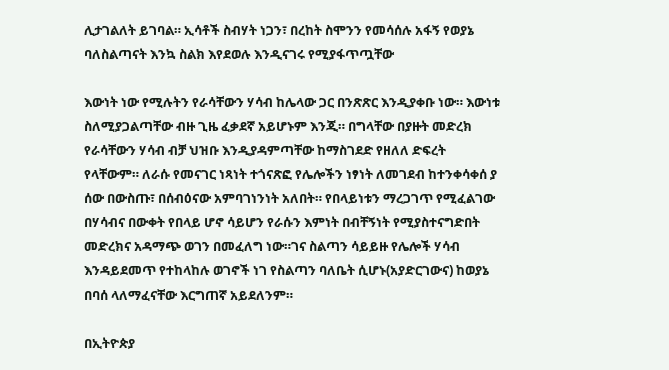ሊታገልለት ይገባል። ኢሳቶች ስብሃት ነጋን፣ በረከት ስሞንን የመሳሰሉ አፋኝ የወያኔ ባለስልጣናት እንኳ ስልክ እየደወሉ እንዲናገሩ የሚያፋጥጧቸው

እውነት ነው የሚሉትን የራሳቸውን ሃሳብ ከሌላው ጋር በንጽጽር እንዲያቀቡ ነው። እውነቱ ስለሚያጋልጣቸው ብዙ ጊዜ ፈቃደኛ አይሆኑም እንጂ። በግላቸው በያዙት መድረክ የራሳቸውን ሃሳብ ብቻ ህዝቡ እንዲያዳምጣቸው ከማስገደድ የዘለለ ድፍረት የላቸውም። ለራሱ የመናገር ነጻነት ተጎናጽፎ የሌሎችን ነፃነት ለመገደብ ከተንቀሳቀሰ ያ ሰው በውስጡ፣ በሰብዕናው አምባገነንነት አለበት። የበላይነቱን ማረጋገጥ የሚፈልገው በሃሳብና በውቀት የበላይ ሆኖ ሳይሆን የራሱን እምነት በብቸኝነት የሚያስተናግድበት መድረክና አዳማጭ ወገን በመፈለግ ነው።ገና ስልጣን ሳይይዙ የሌሎች ሃሳብ እንዳይደመጥ የተከላከሉ ወገኖች ነገ የስልጣን ባለቤት ሲሆኑ(አያድርገውና) ከወያኔ በባሰ ላለማፈናቸው እርግጠኛ አይደለንም።

በኢትዮጵያ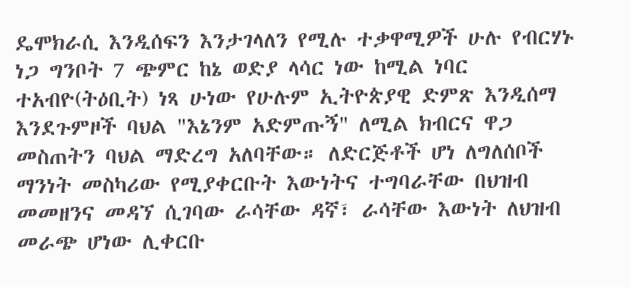ዴሞክራሲ እንዲሰፍን እንታገላለን የሚሉ ተቃዋሚዎች ሁሉ የብርሃኑ ነጋ ግንቦት 7 ጭምር ከኔ ወድያ ላሳር ነው ከሚል ነባር ተአብዮ(ትዕቢት) ነጻ ሁነው የሁሉም ኢትዮጵያዊ ድምጽ እንዲሰማ እንደጉምዞች ባህል "እኔንም አድምጡኝ" ለሚል ክብርና ዋጋ መስጠትን ባህል ማድረግ አለባቸው። ለድርጅቶች ሆነ ለግለሰቦች ማንነት መስካሪው የሚያቀርቡት እውነትና ተግባራቸው በህዝብ መመዘንና መዳኘ ሲገባው ራሳቸው ዳኛ፣ ራሳቸው እውነት ለህዝብ መራጭ ሆነው ሊቀርቡ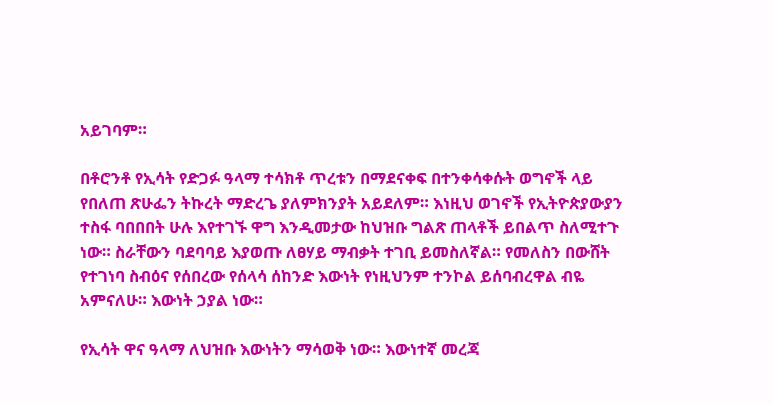አይገባም።

በቶሮንቶ የኢሳት የድጋፉ ዓላማ ተሳክቶ ጥረቱን በማደናቀፍ በተንቀሳቀሱት ወግኖች ላይ የበለጠ ጽሁፌን ትኩረት ማድረጌ ያለምክንያት አይደለም። እነዚህ ወገኖች የኢትዮጵያውያን ተስፋ ባበበበት ሁሉ እየተገኙ ዋግ እንዲመታው ከህዝቡ ግልጽ ጠላቶች ይበልጥ ስለሚተጉ ነው። ስራቸውን ባደባባይ እያወጡ ለፀሃይ ማብቃት ተገቢ ይመስለኛል። የመለስን በውሸት የተገነባ ስብዕና የሰበረው የሰላሳ ሰከንድ እውነት የነዚህንም ተንኮል ይሰባብረዋል ብዬ አምናለሁ። እውነት ኃያል ነው።

የኢሳት ዋና ዓላማ ለህዝቡ እውነትን ማሳወቅ ነው። እውነተኛ መረጃ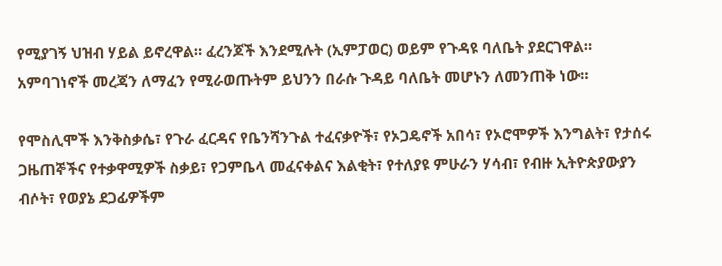የሚያገኝ ህዝብ ሃይል ይኖረዋል። ፈረንጆች እንደሚሉት (ኢምፓወር) ወይም የጉዳዩ ባለቤት ያደርገዋል። አምባገነኖች መረጃን ለማፈን የሚራወጡትም ይህንን በራሱ ጉዳይ ባለቤት መሆኑን ለመንጠቅ ነው።

የሞስሊሞች እንቅስቃሴ፣ የጉራ ፈርዳና የቤንሻንጉል ተፈናቃዮች፣ የኦጋዴኖች አበሳ፣ የኦሮሞዎች እንግልት፣ የታሰሩ ጋዜጠኞችና የተቃዋሚዎች ስቃይ፣ የጋምቤላ መፈናቀልና እልቂት፣ የተለያዩ ምሁራን ሃሳብ፣ የብዙ ኢትዮጵያውያን ብሶት፣ የወያኔ ደጋፊዎችም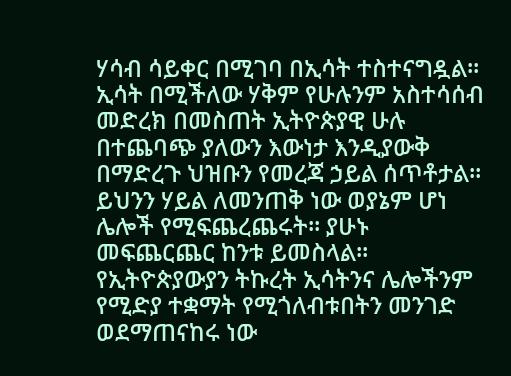ሃሳብ ሳይቀር በሚገባ በኢሳት ተስተናግዷል። ኢሳት በሚችለው ሃቅም የሁሉንም አስተሳሰብ መድረክ በመስጠት ኢትዮጵያዊ ሁሉ በተጨባጭ ያለውን እውነታ እንዲያውቅ በማድረጉ ህዝቡን የመረጃ ኃይል ሰጥቶታል። ይህንን ሃይል ለመንጠቅ ነው ወያኔም ሆነ ሌሎች የሚፍጨረጨሩት። ያሁኑ መፍጨርጨር ከንቱ ይመስላል። የኢትዮጵያውያን ትኩረት ኢሳትንና ሌሎችንም የሚድያ ተቋማት የሚጎለብቱበትን መንገድ ወደማጠናከሩ ነው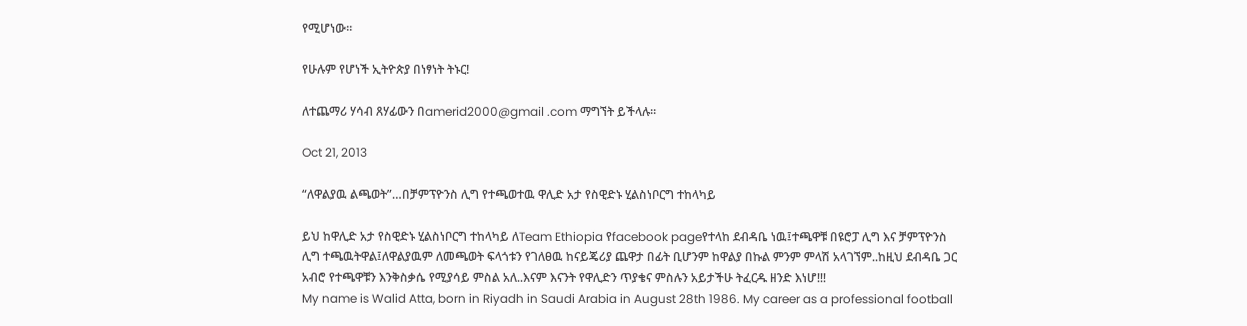የሚሆነው።

የሁሉም የሆነች ኢትዮጵያ በነፃነት ትኑር!

ለተጨማሪ ሃሳብ ጸሃፊውን በamerid2000@gmail .com ማግኘት ይችላሉ።

Oct 21, 2013

“ለዋልያዉ ልጫወት”…በቻምፕዮንስ ሊግ የተጫወተዉ ዋሊድ አታ የስዊድኑ ሂልስነቦርግ ተከላካይ

ይህ ከዋሊድ አታ የስዊድኑ ሂልስነቦርግ ተከላካይ ለTeam Ethiopia የfacebook pageየተላከ ደብዳቤ ነዉ፤ተጫዋቹ በዩሮፓ ሊግ እና ቻምፕዮንስ ሊግ ተጫዉትዋል፤ለዋልያዉም ለመጫወት ፍላጎቱን የገለፀዉ ከናይጄሪያ ጨዋታ በፊት ቢሆንም ከዋልያ በኩል ምንም ምላሽ አላገኘም..ከዚህ ደብዳቤ ጋር አብሮ የተጫዋቹን እንቅስቃሴ የሚያሳይ ምስል አለ..እናም እናንት የዋሊድን ጥያቄና ምስሉን አይታችሁ ትፈርዱ ዘንድ እነሆ!!!
My name is Walid Atta, born in Riyadh in Saudi Arabia in August 28th 1986. My career as a professional football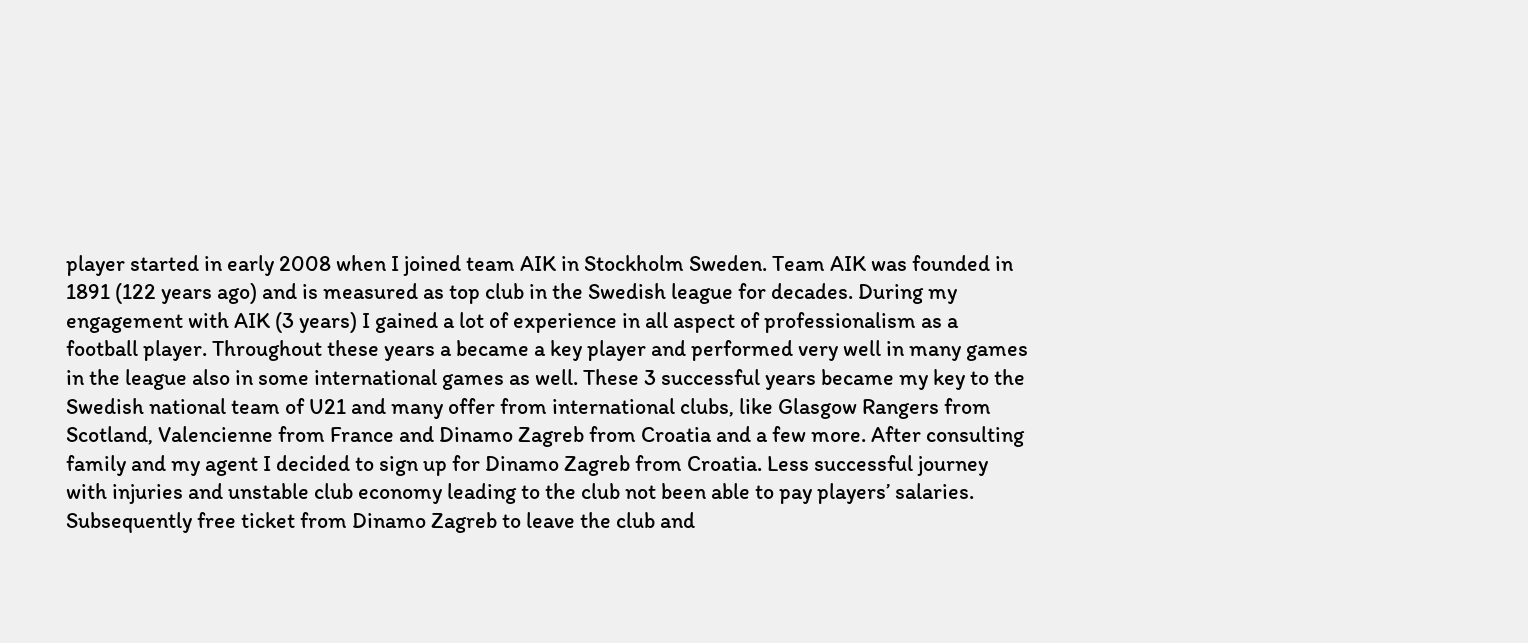player started in early 2008 when I joined team AIK in Stockholm Sweden. Team AIK was founded in 1891 (122 years ago) and is measured as top club in the Swedish league for decades. During my engagement with AIK (3 years) I gained a lot of experience in all aspect of professionalism as a football player. Throughout these years a became a key player and performed very well in many games in the league also in some international games as well. These 3 successful years became my key to the Swedish national team of U21 and many offer from international clubs, like Glasgow Rangers from Scotland, Valencienne from France and Dinamo Zagreb from Croatia and a few more. After consulting family and my agent I decided to sign up for Dinamo Zagreb from Croatia. Less successful journey with injuries and unstable club economy leading to the club not been able to pay players’ salaries.  Subsequently free ticket from Dinamo Zagreb to leave the club and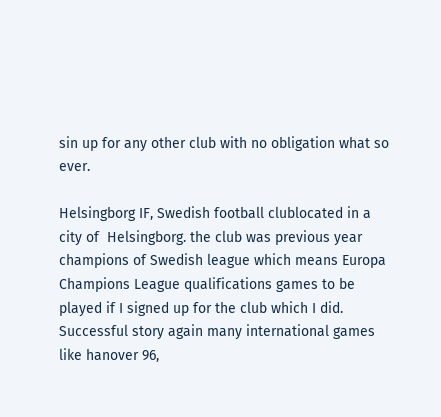sin up for any other club with no obligation what so ever.

Helsingborg IF, Swedish football clublocated in a city of  Helsingborg. the club was previous year champions of Swedish league which means Europa Champions League qualifications games to be played if I signed up for the club which I did. Successful story again many international games like hanover 96,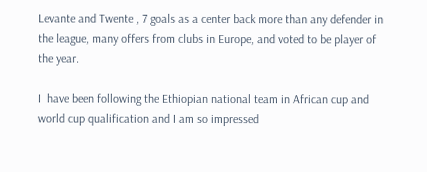Levante and Twente , 7 goals as a center back more than any defender in the league, many offers from clubs in Europe, and voted to be player of the year.

I  have been following the Ethiopian national team in African cup and world cup qualification and I am so impressed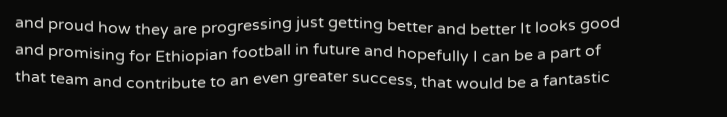and proud how they are progressing just getting better and better It looks good and promising for Ethiopian football in future and hopefully I can be a part of that team and contribute to an even greater success, that would be a fantastic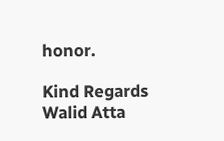honor.

Kind Regards
Walid Atta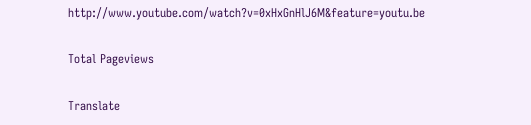http://www.youtube.com/watch?v=0xHxGnHlJ6M&feature=youtu.be

Total Pageviews

Translate